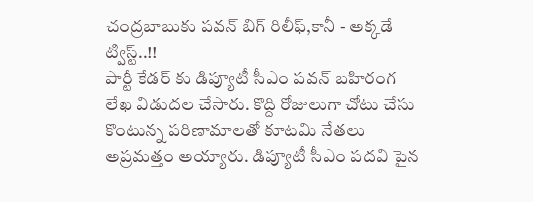చంద్రబాబుకు పవన్ బిగ్ రిలీఫ్,కానీ - అక్కడే ట్విస్ట్..!!
పార్టీ కేడర్ కు డిప్యూటీ సీఎం పవన్ బహిరంగ లేఖ విడుదల చేసారు. కొద్ది రోజులుగా చోటు చేసు
కొంటున్న పరిణామాలతో కూటమి నేతలు అప్రమత్తం అయ్యారు. డిప్యూటీ సీఎం పదవి పైన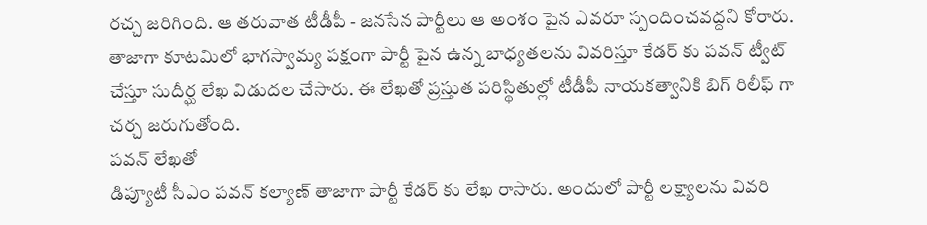రచ్చ జరిగింది. ఆ తరువాత టీడీపీ - జనసేన పార్టీలు ఆ అంశం పైన ఎవరూ స్పందించవద్దని కోరారు. తాజాగా కూటమిలో భాగస్వామ్య పక్షంగా పార్టీ పైన ఉన్న బాధ్యతలను వివరిస్తూ కేడర్ కు పవన్ ట్వీట్ చేస్తూ సుదీర్ఘ లేఖ విడుదల చేసారు. ఈ లేఖతో ప్రస్తుత పరిస్థితుల్లో టీడీపీ నాయకత్వానికి బిగ్ రిలీఫ్ గా చర్చ జరుగుతోంది.
పవన్ లేఖతో
డిప్యూటీ సీఎం పవన్ కల్యాణ్ తాజాగా పార్టీ కేడర్ కు లేఖ రాసారు. అందులో పార్టీ లక్ష్యాలను వివరి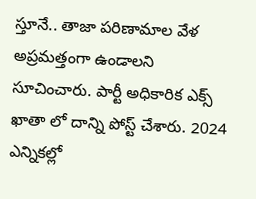స్తూనే.. తాజా పరిణామాల వేళ అప్రమత్తంగా ఉండాలని సూచించారు. పార్టీ అధికారిక ఎక్స్ ఖాతా లో దాన్ని పోస్ట్ చేశారు. 2024 ఎన్నికల్లో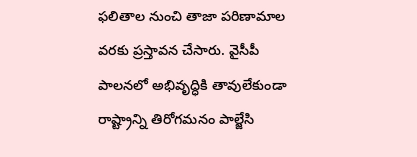ఫలితాల నుంచి తాజా పరిణామాల వరకు ప్రస్తావన చేసారు. వైసీపీ పాలనలో అభివృద్ధికి తావులేకుండా రాష్ట్రాన్ని తిరోగమనం పాల్జేసి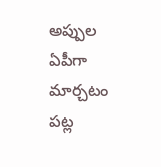అప్పుల ఏపీగా మార్చటం పట్ల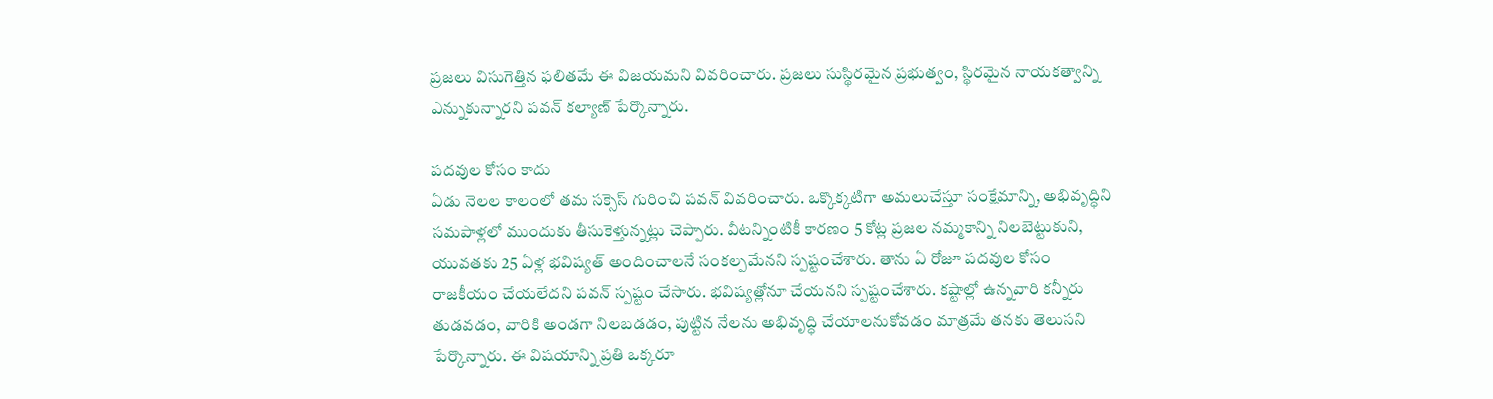ప్రజలు విసుగెత్తిన ఫలితమే ఈ విజయమని వివరించారు. ప్రజలు సుస్థిరమైన ప్రభుత్వం, స్థిరమైన నాయకత్వాన్ని ఎన్నుకున్నారని పవన్ కల్యాణ్ పేర్కొన్నారు.

పదవుల కోసం కాదు
ఏడు నెలల కాలంలో తమ సక్సెస్ గురించి పవన్ వివరించారు. ఒక్కొక్కటిగా అమలుచేస్తూ సంక్షేమాన్ని, అభివృద్ధిని సమపాళ్లలో ముందుకు తీసుకెళ్తున్నట్లు చెప్పారు. వీటన్నింటికీ కారణం 5 కోట్ల ప్రజల నమ్మకాన్ని నిలబెట్టుకుని, యువతకు 25 ఏళ్ల భవిష్యత్ అందించాలనే సంకల్పమేనని స్పష్టంచేశారు. తాను ఏ రోజూ పదవుల కోసం రాజకీయం చేయలేదని పవన్ స్పష్టం చేసారు. భవిష్యత్లోనూ చేయనని స్పష్టంచేశారు. కష్టాల్లో ఉన్నవారి కన్నీరు తుడవడం, వారికి అండగా నిలబడడం, పుట్టిన నేలను అభివృద్ధి చేయాలనుకోవడం మాత్రమే తనకు తెలుసని పేర్కొన్నారు. ఈ విషయాన్ని ప్రతి ఒక్కరూ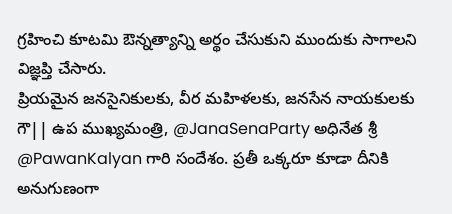గ్రహించి కూటమి ఔన్నత్యాన్ని అర్థం చేసుకుని ముందుకు సాగాలని విజ్ఞప్తి చేసారు.
ప్రియమైన జనసైనికులకు, వీర మహిళలకు, జనసేన నాయకులకు గౌ|| ఉప ముఖ్యమంత్రి, @JanaSenaParty అధినేత శ్రీ @PawanKalyan గారి సందేశం. ప్రతీ ఒక్కరూ కూడా దీనికి అనుగుణంగా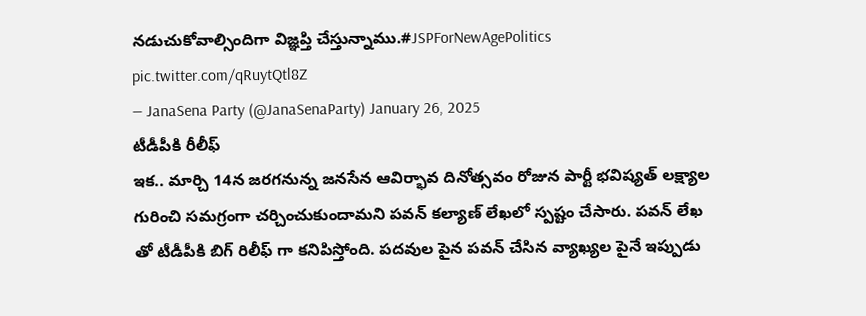నడుచుకోవాల్సిందిగా విజ్ఞప్తి చేస్తున్నాము.#JSPForNewAgePolitics pic.twitter.com/qRuytQtl8Z
— JanaSena Party (@JanaSenaParty) January 26, 2025
టీడీపీకి రీలీఫ్
ఇక.. మార్చి 14న జరగనున్న జనసేన ఆవిర్భావ దినోత్సవం రోజున పార్టీ భవిష్యత్ లక్ష్యాల గురించి సమగ్రంగా చర్చించుకుందామని పవన్ కల్యాణ్ లేఖలో స్పష్టం చేసారు. పవన్ లేఖ తో టీడీపీకి బిగ్ రిలీఫ్ గా కనిపిస్తోంది. పదవుల పైన పవన్ చేసిన వ్యాఖ్యల పైనే ఇప్పుడు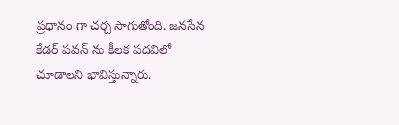ప్రధానం గా చర్చ సాగుతోంది. జనసేన కేడర్ పవన్ ను కీలక పదవిలో చూడాలని భావిస్తున్నారు.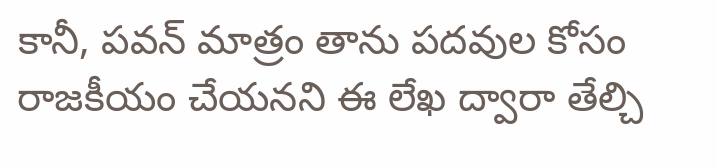కానీ, పవన్ మాత్రం తాను పదవుల కోసం రాజకీయం చేయనని ఈ లేఖ ద్వారా తేల్చి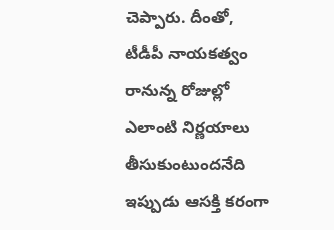చెప్పారు. దీంతో, టీడీపీ నాయకత్వం రానున్న రోజుల్లో ఎలాంటి నిర్ణయాలు తీసుకుంటుందనేది ఇప్పుడు ఆసక్తి కరంగా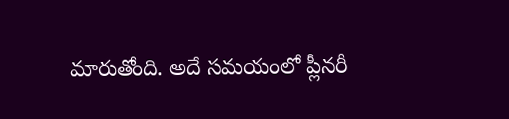మారుతోంది. అదే సమయంలో ప్లీనరీ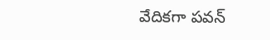వేదికగా పవన్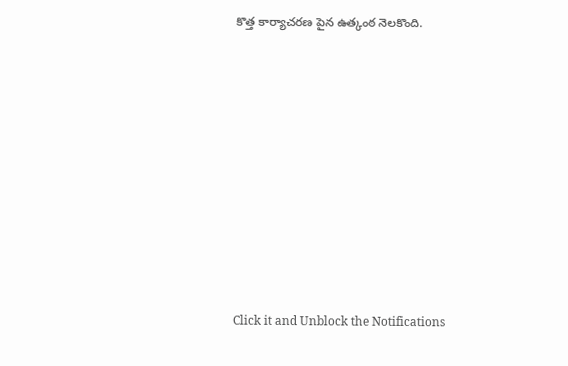కొత్త కార్యాచరణ పైన ఉత్కంఠ నెలకొంది.












Click it and Unblock the Notifications